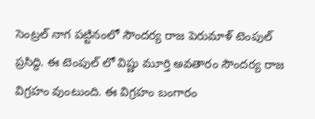సెంట్రల్ నాగ పట్టినంలో సౌందర్య రాజ పెరుమాళ్ టెంపుల్ ప్రసిద్ధి. ఈ టెంపుల్ లో విష్ణు మూర్తి అవతారం సౌందర్య రాజ విగ్రహం వుంటుంది. ఈ విగ్రహం బంగారం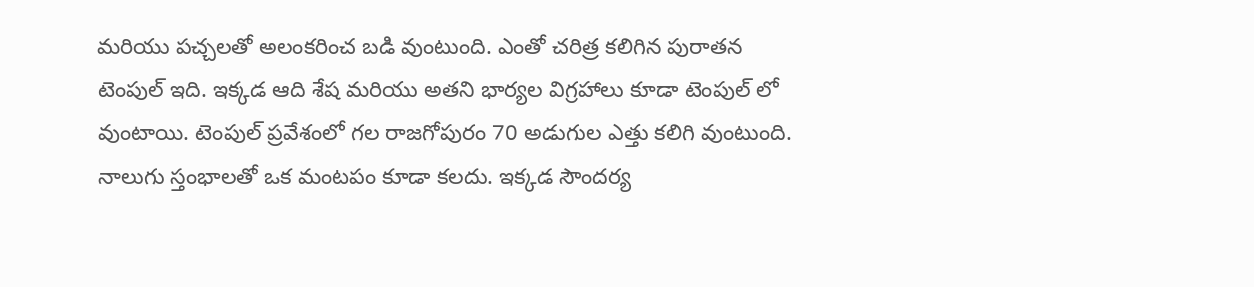మరియు పచ్చలతో అలంకరించ బడి వుంటుంది. ఎంతో చరిత్ర కలిగిన పురాతన టెంపుల్ ఇది. ఇక్కడ ఆది శేష మరియు అతని భార్యల విగ్రహాలు కూడా టెంపుల్ లో వుంటాయి. టెంపుల్ ప్రవేశంలో గల రాజగోపురం 70 అడుగుల ఎత్తు కలిగి వుంటుంది. నాలుగు స్తంభాలతో ఒక మంటపం కూడా కలదు. ఇక్కడ సౌందర్య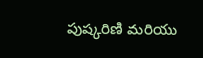పుష్కరిణి మరియు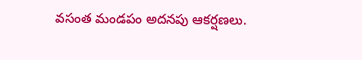వసంత మండపం అదనపు ఆకర్షణలు.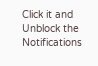Click it and Unblock the Notifications